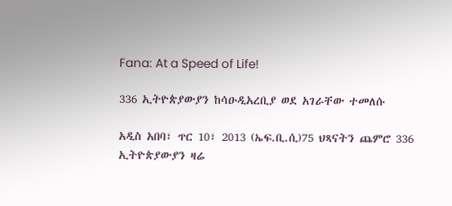Fana: At a Speed of Life!

336 ኢትዮጵያውያን ከሳዑዲአረቢያ ወደ አገራቸው ተመለሱ

አዲስ አበባ፣ ጥር 10፣ 2013 (ኤፍ.ቢ.ሲ)75 ህጻናትን ጨምሮ 336 ኢትዮጵያውያን ዛሬ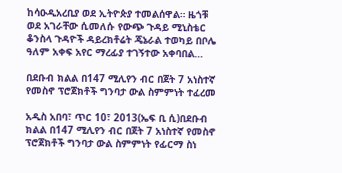ከሳዑዲአረቢያ ወደ ኢትዮጵያ ተመልሰዋል። ዜጎቹ ወደ አገራቸው ሲመለሱ የውጭ ጉዳይ ሚኒስቴር ቆንስላ ጉዳዮች ዳይረክቶሬት ጄኔራል ተወካይ በቦሌ ዓለም አቀፍ አየር ማረፊያ ተገኝተው አቀባበል…

በደቡብ ክልል በ147 ሚሊየን ብር በጀት 7 አነስተኛ የመስኖ ፕሮጀክቶች ግንባታ ውል ስምምነት ተፈረመ

አዲስ አበባ፣ ጥር 10፣ 2013(ኤፍ ቢ ሲ)በደቡብ ክልል በ147 ሚሊየን ብር በጀት 7 አነስተኛ የመስኖ ፕሮጀክቶች ግንባታ ውል ስምምነት የፊርማ ስነ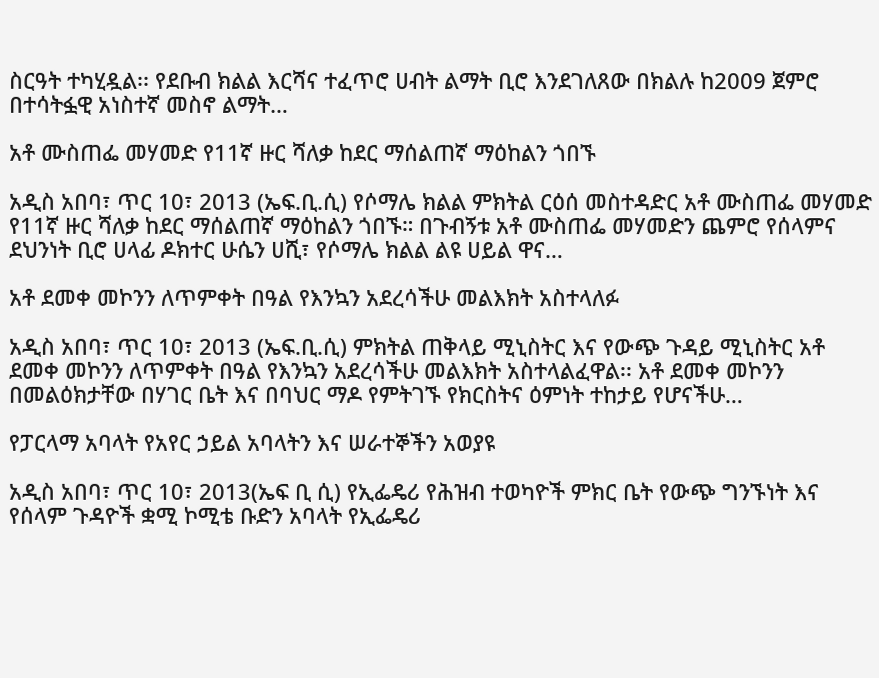ስርዓት ተካሂዷል፡፡ የደቡብ ክልል እርሻና ተፈጥሮ ሀብት ልማት ቢሮ እንደገለጸው በክልሉ ከ2009 ጀምሮ በተሳትፏዊ አነስተኛ መስኖ ልማት…

አቶ ሙስጠፌ መሃመድ የ11ኛ ዙር ሻለቃ ከደር ማሰልጠኛ ማዕከልን ጎበኙ

አዲስ አበባ፣ ጥር 10፣ 2013 (ኤፍ.ቢ.ሲ) የሶማሌ ክልል ምክትል ርዕሰ መስተዳድር አቶ ሙስጠፌ መሃመድ የ11ኛ ዙር ሻለቃ ከደር ማሰልጠኛ ማዕከልን ጎበኙ። በጉብኝቱ አቶ ሙስጠፌ መሃመድን ጨምሮ የሰላምና ደህንነት ቢሮ ሀላፊ ዶክተር ሁሴን ሀሺ፣ የሶማሌ ክልል ልዩ ሀይል ዋና…

አቶ ደመቀ መኮንን ለጥምቀት በዓል የእንኳን አደረሳችሁ መልእክት አስተላለፉ

አዲስ አበባ፣ ጥር 10፣ 2013 (ኤፍ.ቢ.ሲ) ምክትል ጠቅላይ ሚኒስትር እና የውጭ ጉዳይ ሚኒስትር አቶ ደመቀ መኮንን ለጥምቀት በዓል የእንኳን አደረሳችሁ መልእክት አስተላልፈዋል፡፡ አቶ ደመቀ መኮንን በመልዕክታቸው በሃገር ቤት እና በባህር ማዶ የምትገኙ የክርስትና ዕምነት ተከታይ የሆናችሁ…

የፓርላማ አባላት የአየር ኃይል አባላትን እና ሠራተኞችን አወያዩ

አዲስ አበባ፣ ጥር 10፣ 2013(ኤፍ ቢ ሲ) የኢፌዴሪ የሕዝብ ተወካዮች ምክር ቤት የውጭ ግንኙነት እና የሰላም ጉዳዮች ቋሚ ኮሚቴ ቡድን አባላት የኢፌዴሪ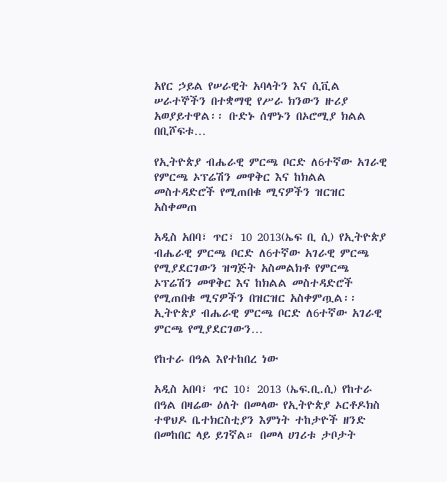አየር ኃይል የሠራዊት አባላትን እና ሲቪል ሠራተኞችን በተቋማዊ የሥራ ክንውን ዙሪያ አወያይተዋል፡፡ ቡድኑ ሰሞኑን በኦሮሚያ ክልል በቢሾፍቱ…

የኢትዮጵያ ብሔራዊ ምርጫ ቦርድ ለ6ተኛው አገራዊ የምርጫ ኦፕሬሽን መዋቅር እና ከክልል መስተዳድሮች የሚጠበቁ ሚናዎችን ዝርዝር አስቀመጠ

አዲስ አበባ፣ ጥር፣ 10 2013(ኤፍ ቢ ሲ) የኢትዮጵያ ብሔራዊ ምርጫ ቦርድ ለ6ተኛው አገራዊ ምርጫ የሚያደርገውን ዝግጅት አስመልክቶ የምርጫ ኦፕሬሽን መዋቅር እና ከክልል መስተዳድሮች የሚጠበቁ ሚናዎችን በዝርዝር አስቀምጧል፡፡ ኢትዮጵያ ብሔራዊ ምርጫ ቦርድ ለ6ተኛው አገራዊ ምርጫ የሚያደርገውን…

የከተራ በዓል እየተከበረ ነው

አዲስ አበባ፣ ጥር 10፣ 2013 (ኤፍ.ቢ.ሲ) የከተራ በዓል በዛሬው ዕለት በመላው የኢትዮጵያ ኦርቶዶክስ ተዋህዶ ቤተክርስቲያን እምነት ተከታዮች ዘንድ በመከበር ላይ ይገኛል። በመላ ሀገሪቱ ታቦታት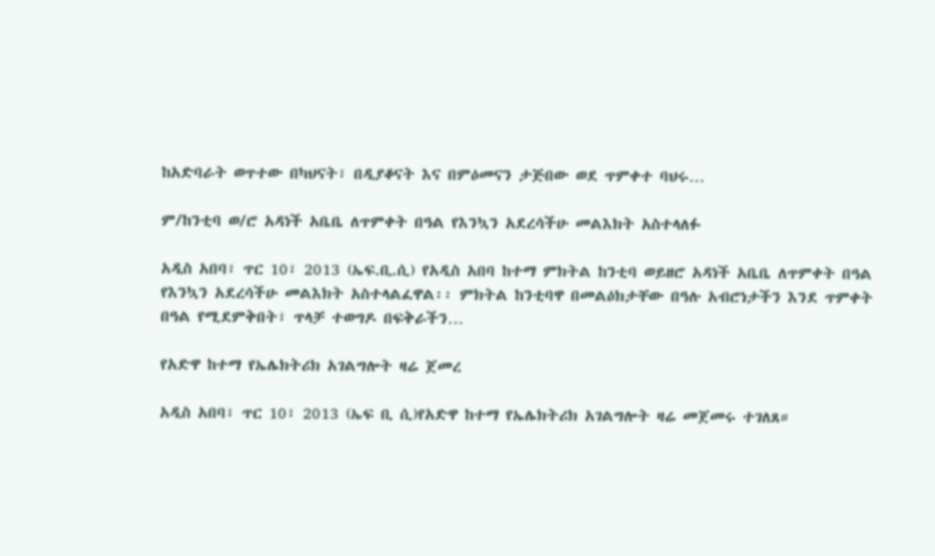ከአድባራት ወጥተው በካህናት፣ በዲያቆናት እና በምዕመናን ታጅበው ወደ ጥምቀተ ባህሩ…

ም/ከንቲባ ወ/ሮ አዳነች አቤቤ ለጥምቀት በዓል የእንኳን አደረሳችሁ መልእክት አስተላለፉ

አዲስ አበባ፣ ጥር 10፣ 2013 (ኤፍ.ቢ.ሲ) የአዲስ አበባ ከተማ ምክትል ከንቲባ ወይዘሮ አዳነች አቤቤ ለጥምቀት በዓል የእንኳን አደረሳችሁ መልእክት አስተላልፈዋል፡፡ ምክትል ከንቲባዋ በመልዕክታቸው በዓሉ አብሮነታችን እንደ ጥምቀት በዓል የሚደምቅበት፣ ጥላቻ ተወግዶ በፍቅራችን…

የአድዋ ከተማ የኤሌክትሪክ አገልግሎት ዛሬ ጀመረ

አዲስ አበባ፣ ጥር 10፣ 2013 (ኤፍ ቢ ሲ)የአድዋ ከተማ የኤሌክትሪክ አገልግሎት ዛሬ መጀመሩ ተገለጸ።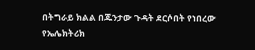በትግራይ ክልል በጁንታው ጉዳት ደርሶበት የነበረው የኤሌክትሪክ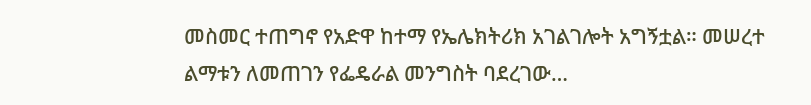መስመር ተጠግኖ የአድዋ ከተማ የኤሌክትሪክ አገልገሎት አግኝቷል። መሠረተ ልማቱን ለመጠገን የፌዴራል መንግስት ባደረገው…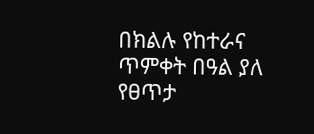በክልሉ የከተራና ጥምቀት በዓል ያለ የፀጥታ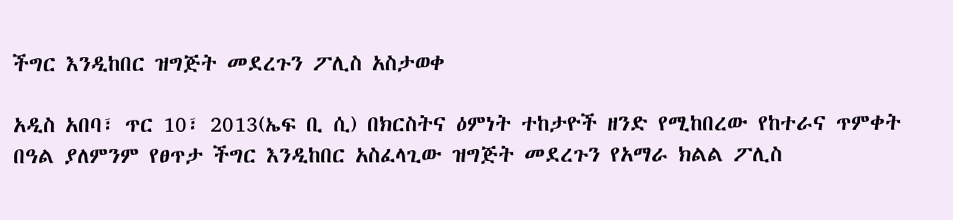ችግር እንዲከበር ዝግጅት መደረጉን ፖሊስ አስታወቀ

አዲስ አበባ፣ ጥር 10፣ 2013(ኤፍ ቢ ሲ) በክርስትና ዕምነት ተከታዮች ዘንድ የሚከበረው የከተራና ጥምቀት በዓል ያለምንም የፀጥታ ችግር እንዲከበር አስፈላጊው ዝግጅት መደረጉን የአማራ ክልል ፖሊስ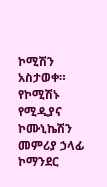ኮሚሽን አስታወቀ። የኮሚሽኑ የሚዲያና ኮሙኒኬሽን መምሪያ ኃላፊ ኮማንደር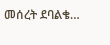መሰረት ደባልቄ…